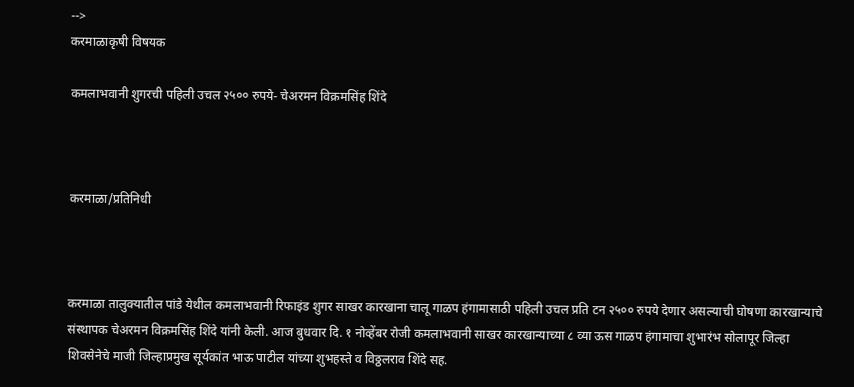-->
करमाळाकृषी विषयक

कमलाभवानी शुगरची पहिली उचल २५०० रुपये- चेअरमन विक्रमसिंह शिंदे



करमाळा/प्रतिनिधी



करमाळा तालुक्यातील पांडे येथील कमलाभवानी रिफाइंड शुगर साखर कारखाना चालू गाळप हंगामासाठी पहिली उचल प्रति टन २५०० रुपये देणार असल्याची घोषणा कारखान्याचे संस्थापक चेअरमन विक्रमसिंह शिंदे यांनी केली. आज बुधवार दि. १ नोव्हेंबर रोजी कमलाभवानी साखर कारखान्याच्या ८ व्या ऊस गाळप हंगामाचा शुभारंभ सोलापूर जिल्हा शिवसेनेचे माजी जिल्हाप्रमुख सूर्यकांत भाऊ पाटील यांच्या शुभहस्ते व विठ्ठलराव शिंदे सह.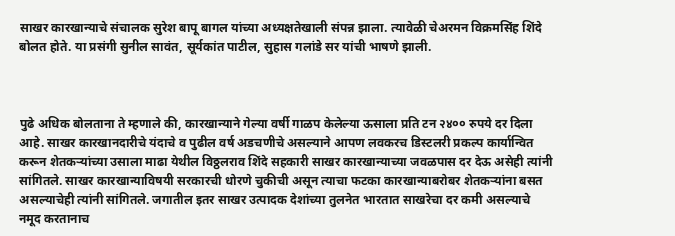साखर कारखान्याचे संचालक सुरेश बापू बागल यांच्या अध्यक्षतेखाली संपन्न झाला. त्यावेळी चेअरमन विक्रमसिंह शिंदे बोलत होते. या प्रसंगी सुनील सावंत, सूर्यकांत पाटील, सुहास गलांडे सर यांची भाषणे झाली.



पुढे अधिक बोलताना ते म्हणाले की, कारखान्याने गेल्या वर्षी गाळप केलेल्या ऊसाला प्रति टन २४०० रुपये दर दिला आहे. साखर कारखानदारीचे यंदाचे व पुढील वर्ष अडचणीचे असल्याने आपण लवकरच डिस्टलरी प्रकल्प कार्यान्वित करून शेतकऱ्यांच्या उसाला माढा येथील विठ्ठलराव शिंदे सहकारी साखर कारखान्याच्या जवळपास दर देऊ असेही त्यांनी सांगितले. साखर कारखान्याविषयी सरकारची धोरणे चुकीची असून त्याचा फटका कारखान्याबरोबर शेतकऱ्यांना बसत असल्याचेही त्यांनी सांगितले. जगातील इतर साखर उत्पादक देशांच्या तुलनेत भारतात साखरेचा दर कमी असल्याचे नमूद करतानाच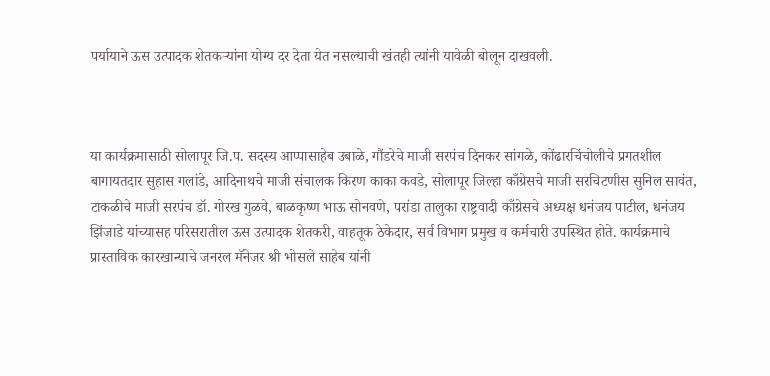पर्यायाने ऊस उत्पादक शेतकऱ्यांना योग्य दर देता येत नसल्याची खंतही त्यांनी यावेळी बोलून दाखवली.



या कार्यक्रमासाठी सोलापूर जि.प. सदस्य आप्पासाहेब उबाळे, गौंडरेचे माजी सरपंच दिनकर सांगळे, कोंढारचिंचोलीचे प्रगतशील बागायतदार सुहास गलांडे, आदिनाथचे माजी संचालक किरण काका कवडे, सोलापूर जिल्हा काँग्रेसचे माजी सरचिटणीस सुनिल सावंत, टाकळीचे माजी सरपंच डॉ. गोरख गुळवे, बाळकृष्ण भाऊ सोनवणे, परांडा तालुका राष्ट्रवादी काँग्रेसचे अध्यक्ष धनंजय पाटील, धनंजय झिंजाडे यांच्यासह परिसरातील ऊस उत्पादक शेतकरी, वाहतूक ठेकेदार, सर्व विभाग प्रमुख व कर्मचारी उपस्थित होते. कार्यक्रमाचे प्रास्ताविक कारखान्याचे जनरल मॅनेजर श्री भोसले साहेब यांनी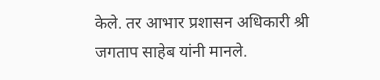केले. तर आभार प्रशासन अधिकारी श्री जगताप साहेब यांनी मानले.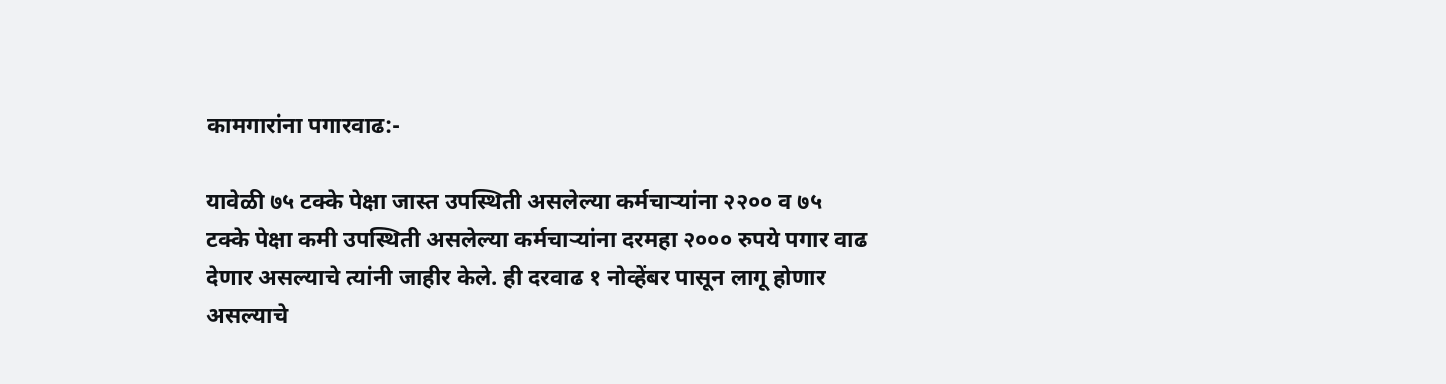कामगारांना पगारवाढ:-

यावेळी ७५ टक्के पेक्षा जास्त उपस्थिती असलेल्या कर्मचाऱ्यांना २२०० व ७५ टक्के पेक्षा कमी उपस्थिती असलेल्या कर्मचाऱ्यांना दरमहा २००० रुपये पगार वाढ देणार असल्याचे त्यांनी जाहीर केले. ही दरवाढ १ नोव्हेंबर पासून लागू होणार असल्याचे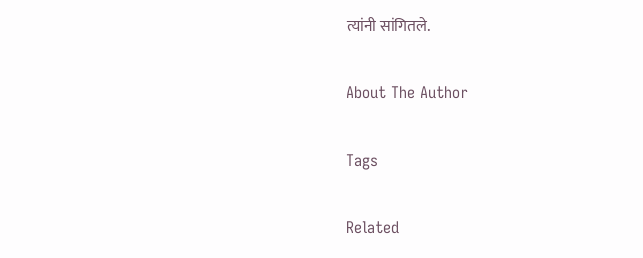त्यांनी सांगितले.

About The Author

Tags

Related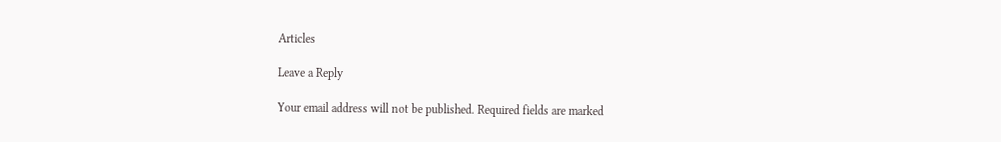Articles

Leave a Reply

Your email address will not be published. Required fields are marked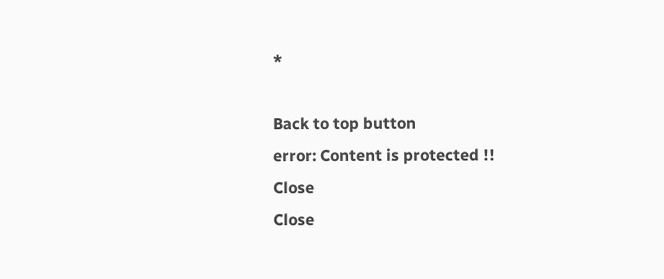*

Back to top button
error: Content is protected !!
Close
Close